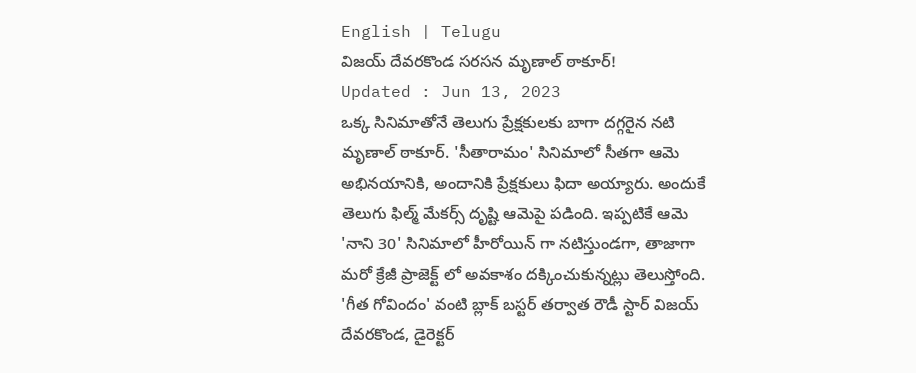English | Telugu
విజయ్ దేవరకొండ సరసన మృణాల్ ఠాకూర్!
Updated : Jun 13, 2023
ఒక్క సినిమాతోనే తెలుగు ప్రేక్షకులకు బాగా దగ్గరైన నటి మృణాల్ ఠాకూర్. 'సీతారామం' సినిమాలో సీతగా ఆమె అభినయానికి, అందానికి ప్రేక్షకులు ఫిదా అయ్యారు. అందుకే తెలుగు ఫిల్మ్ మేకర్స్ దృష్టి ఆమెపై పడింది. ఇప్పటికే ఆమె 'నాని 30' సినిమాలో హీరోయిన్ గా నటిస్తుండగా, తాజాగా మరో క్రేజీ ప్రాజెక్ట్ లో అవకాశం దక్కించుకున్నట్లు తెలుస్తోంది.
'గీత గోవిందం' వంటి బ్లాక్ బస్టర్ తర్వాత రౌడీ స్టార్ విజయ్ దేవరకొండ, డైరెక్టర్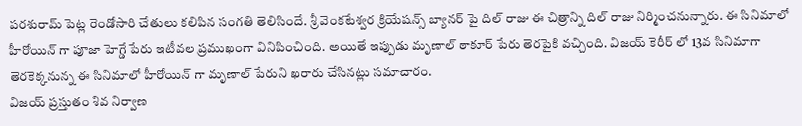పరశురామ్ పెట్ల రెండోసారి చేతులు కలిపిన సంగతి తెలిసిందే. శ్రీ వెంకటేశ్వర క్రియేషన్స్ బ్యానర్ పై దిల్ రాజు ఈ చిత్రాన్ని దిల్ రాజు నిర్మించనున్నారు. ఈ సినిమాలో హీరోయిన్ గా పూజా హెగ్డే పేరు ఇటీవల ప్రముఖంగా వినిపించింది. అయితే ఇప్పుడు మృణాల్ ఠాకూర్ పేరు తెరపైకి వచ్చింది. విజయ్ కెరీర్ లో 13వ సినిమాగా తెరకెక్కనున్న ఈ సినిమాలో హీరోయిన్ గా మృణాల్ పేరుని ఖరారు చేసినట్లు సమాచారం.
విజయ్ ప్రస్తుతం శివ నిర్వాణ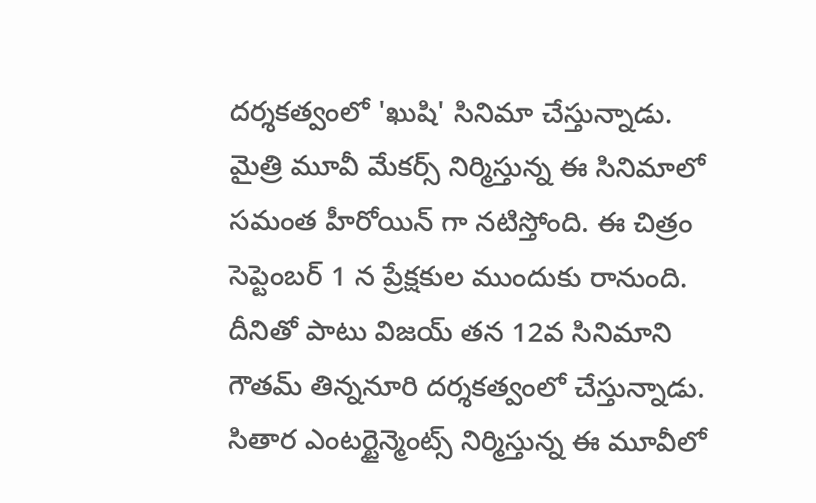దర్శకత్వంలో 'ఖుషి' సినిమా చేస్తున్నాడు. మైత్రి మూవీ మేకర్స్ నిర్మిస్తున్న ఈ సినిమాలో సమంత హీరోయిన్ గా నటిస్తోంది. ఈ చిత్రం సెప్టెంబర్ 1 న ప్రేక్షకుల ముందుకు రానుంది. దీనితో పాటు విజయ్ తన 12వ సినిమాని గౌతమ్ తిన్ననూరి దర్శకత్వంలో చేస్తున్నాడు. సితార ఎంటర్టైన్మెంట్స్ నిర్మిస్తున్న ఈ మూవీలో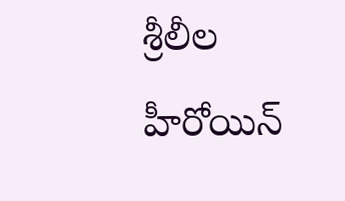శ్రీలీల హీరోయిన్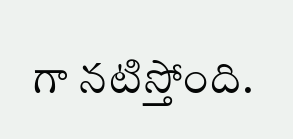గా నటిస్తోంది.